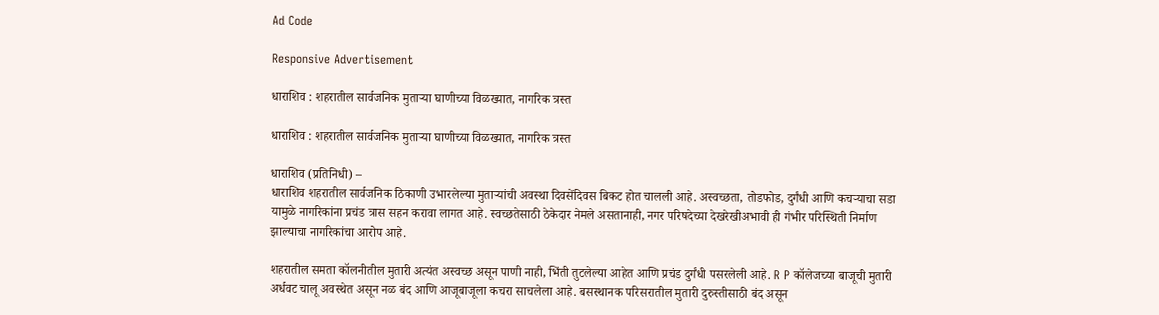Ad Code

Responsive Advertisement

धाराशिव : शहरातील सार्वजनिक मुताऱ्या घाणीच्या विळख्यात, नागरिक त्रस्त

धाराशिव : शहरातील सार्वजनिक मुताऱ्या घाणीच्या विळख्यात, नागरिक त्रस्त

धाराशिव (प्रतिनिधी) –
धाराशिव शहरातील सार्वजनिक ठिकाणी उभारलेल्या मुताऱ्यांची अवस्था दिवसेंदिवस बिकट होत चालली आहे. अस्वच्छता, तोडफोड, दुर्गंधी आणि कचऱ्याचा सडा यामुळे नागरिकांना प्रचंड त्रास सहन करावा लागत आहे. स्वच्छतेसाठी ठेकेदार नेमले असतानाही, नगर परिषदेच्या देखरेखीअभावी ही गंभीर परिस्थिती निर्माण झाल्याचा नागरिकांचा आरोप आहे.

शहरातील समता कॉलनीतील मुतारी अत्यंत अस्वच्छ असून पाणी नाही, भिंती तुटलेल्या आहेत आणि प्रचंड दुर्गंधी पसरलेली आहे. R P कॉलेजच्या बाजूची मुतारी अर्धवट चालू अवस्थेत असून नळ बंद आणि आजूबाजूला कचरा साचलेला आहे. बसस्थानक परिसरातील मुतारी दुरुस्तीसाठी बंद असून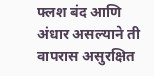फ्लश बंद आणि अंधार असल्याने ती वापरास असुरक्षित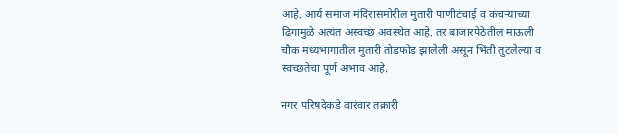आहे. आर्य समाज मंदिरासमोरील मुतारी पाणीटंचाई व कचऱ्याच्या ढिगामुळे अत्यंत अस्वच्छ अवस्थेत आहे. तर बाजारपेठेतील माऊली चौक मध्यभागातील मुतारी तोडफोड झालेली असून भिंती तुटलेल्या व स्वच्छतेचा पूर्ण अभाव आहे.

नगर परिषदेकडे वारंवार तक्रारी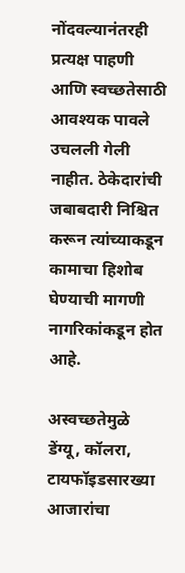नोंदवल्यानंतरही प्रत्यक्ष पाहणी आणि स्वच्छतेसाठी आवश्यक पावले उचलली गेली नाहीत. ठेकेदारांची जबाबदारी निश्चित करून त्यांच्याकडून कामाचा हिशोब घेण्याची मागणी नागरिकांकडून होत आहे.

अस्वच्छतेमुळे डेंग्यू, कॉलरा, टायफॉइडसारख्या आजारांचा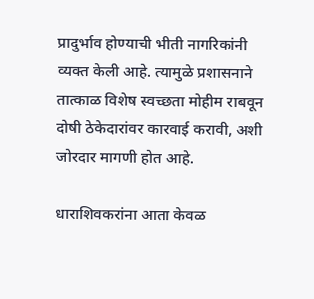प्रादुर्भाव होण्याची भीती नागरिकांनी व्यक्त केली आहे. त्यामुळे प्रशासनाने तात्काळ विशेष स्वच्छता मोहीम राबवून दोषी ठेकेदारांवर कारवाई करावी, अशी जोरदार मागणी होत आहे.

धाराशिवकरांना आता केवळ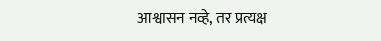आश्वासन नव्हे, तर प्रत्यक्ष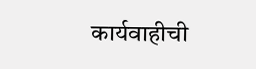कार्यवाहीची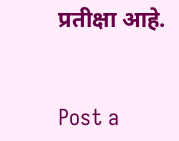प्रतीक्षा आहे.


Post a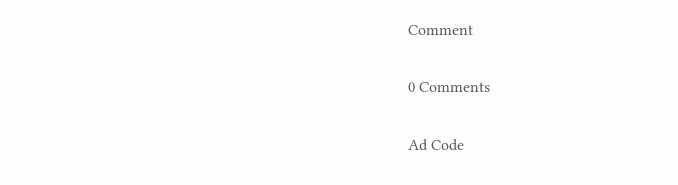Comment

0 Comments

Ad Code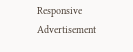Responsive Advertisement